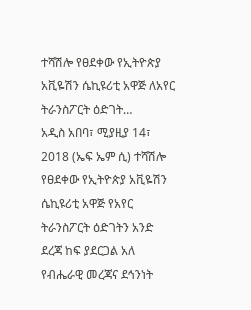ተሻሽሎ የፀደቀው የኢትዮጵያ አቪዬሽን ሴኪዩሪቲ አዋጅ ለአየር ትራንስፖርት ዕድገት…
አዲስ አበባ፣ ሚያዚያ 14፣ 2018 (ኤፍ ኤም ሲ) ተሻሽሎ የፀደቀው የኢትዮጵያ አቪዬሽን ሴኪዩሪቲ አዋጅ የአየር ትራንስፖርት ዕድገትን አንድ ደረጃ ከፍ ያደርጋል አለ የብሔራዊ መረጃና ደኅንነት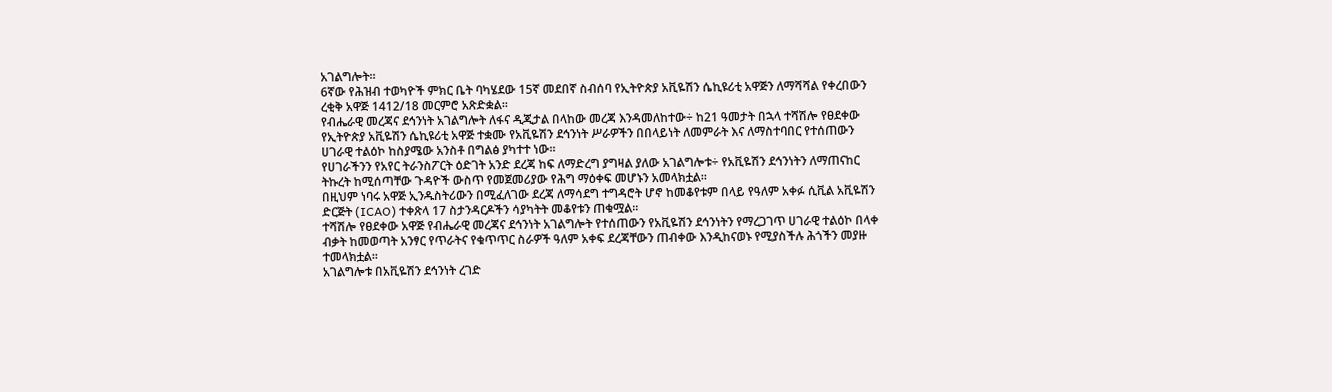አገልግሎት።
6ኛው የሕዝብ ተወካዮች ምክር ቤት ባካሄደው 15ኛ መደበኛ ስብሰባ የኢትዮጵያ አቪዬሽን ሴኪዩሪቲ አዋጅን ለማሻሻል የቀረበውን ረቂቅ አዋጅ 1412/18 መርምሮ አጽድቋል፡፡
የብሔራዊ መረጃና ደኅንነት አገልግሎት ለፋና ዲጂታል በላከው መረጃ እንዳመለከተው÷ ከ21 ዓመታት በኋላ ተሻሽሎ የፀደቀው የኢትዮጵያ አቪዬሽን ሴኪዩሪቲ አዋጅ ተቋሙ የአቪዬሽን ደኅንነት ሥራዎችን በበላይነት ለመምራት እና ለማስተባበር የተሰጠውን ሀገራዊ ተልዕኮ ከስያሜው አንስቶ በግልፅ ያካተተ ነው።
የሀገራችንን የአየር ትራንስፖርት ዕድገት አንድ ደረጃ ከፍ ለማድረግ ያግዛል ያለው አገልግሎቱ÷ የአቪዬሽን ደኅንነትን ለማጠናከር ትኩረት ከሚሰጣቸው ጉዳዮች ውስጥ የመጀመሪያው የሕግ ማዕቀፍ መሆኑን አመላክቷል።
በዚህም ነባሩ አዋጅ ኢንዱስትሪውን በሚፈለገው ደረጃ ለማሳደግ ተግዳሮት ሆኖ ከመቆየቱም በላይ የዓለም አቀፉ ሲቪል አቪዬሽን ድርጅት (ICAO) ተቀጽላ 17 ስታንዳርዶችን ሳያካትት መቆየቱን ጠቁሟል፡፡
ተሻሽሎ የፀደቀው አዋጅ የብሔራዊ መረጃና ደኅንነት አገልግሎት የተሰጠውን የአቪዬሽን ደኅንነትን የማረጋገጥ ሀገራዊ ተልዕኮ በላቀ ብቃት ከመወጣት አንፃር የጥራትና የቁጥጥር ስራዎች ዓለም አቀፍ ደረጃቸውን ጠብቀው እንዲከናወኑ የሚያስችሉ ሕጎችን መያዙ ተመላክቷል፡፡
አገልግሎቱ በአቪዬሽን ደኅንነት ረገድ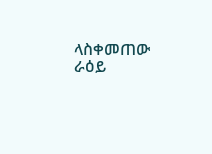ላስቀመጠው ራዕይ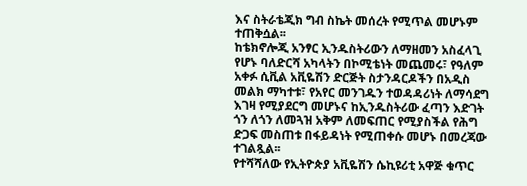እና ስትራቴጂክ ግብ ስኬት መሰረት የሚጥል መሆኑም ተጠቅሷል፡፡
ከቴክኖሎጂ አንፃር ኢንዱስትሪውን ለማዘመን አስፈላጊ የሆኑ ባለድርሻ አካላትን በኮሚቴነት መጨመሩ፣ የዓለም አቀፉ ሲቪል አቪዬሽን ድርጅት ስታንዳርዶችን በአዲስ መልክ ማካተቱ፣ የአየር መንገዱን ተወዳዳሪነት ለማሳደግ እገዛ የሚያደርግ መሆኑና ከኢንዱስትሪው ፈጣን እድገት ጎን ለጎን ለመጓዝ አቅም ለመፍጠር የሚያስችል የሕግ ድጋፍ መስጠቱ በፋይዳነት የሚጠቀሱ መሆኑ በመረጃው ተገልጿል፡፡
የተሻሻለው የኢትዮጵያ አቪዬሽን ሴኪዩሪቲ አዋጅ ቁጥር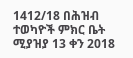1412/18 በሕዝብ ተወካዮች ምክር ቤት ሚያዝያ 13 ቀን 2018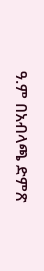ዓ.ም በአብላጫ ድምጽ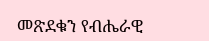መጽደቁን የብሔራዊ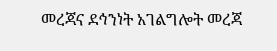መረጃና ደኅንነት አገልግሎት መረጃ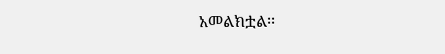አመልክቷል፡፡